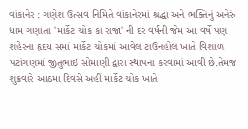વાંકાનેર : ગણેશ ઉત્સવ નિમિતે વાંકાનેરમાં શ્રદ્ધા અને ભક્તિનું અનેરું ધામ ગણાતા 'માર્કેટ ચોક કા રાજા' ની દર વર્ષની જેમ આ વર્ષે પણ શહેરના હૃદય સમાં માર્કેટ ચોકમાં આવેલ ટાઉનહોલ ખાતે વિશાળ પટાંગણમાં જીતુભાઇ સોમાણી દ્વારા સ્થાપના કરવામાં આવી છે.તેમજ શુક્રવારે આઠમા દિવસે અહીં માર્કેટ ચોક ખાતે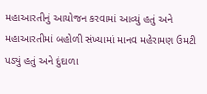મહાઆરતીનું આયોજન કરવામાં આવ્યું હતું અને મહાઆરતીમાં બહોળી સંખ્યામાં માનવ મહેરામણ ઉમટી પડ્યું હતું અને દુંદાળા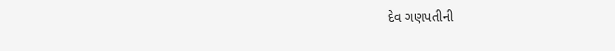દેવ ગણપતીની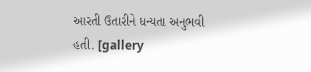આરતી ઉતારીને ધન્યતા અનુભવી હતી. [gallery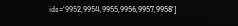ids='9952,9954,9955,9956,9957,9958']